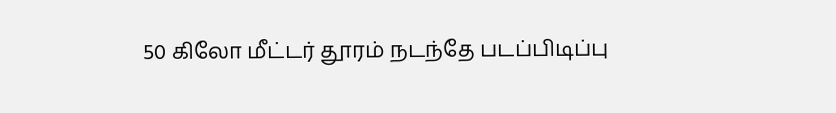50 கிலோ மீட்டர் தூரம் நடந்தே படப்பிடிப்பு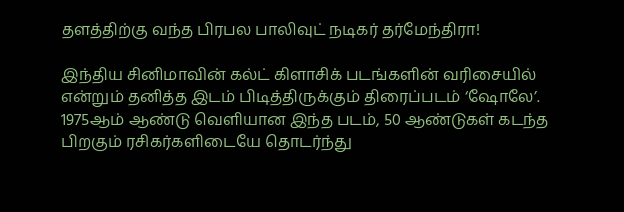தளத்திற்கு வந்த பிரபல பாலிவுட் நடிகர் தர்மேந்திரா!

இந்திய சினிமாவின் கல்ட் கிளாசிக் படங்களின் வரிசையில் என்றும் தனித்த இடம் பிடித்திருக்கும் திரைப்படம் ‘ஷோலே’. 1975ஆம் ஆண்டு வெளியான இந்த படம், 50 ஆண்டுகள் கடந்த பிறகும் ரசிகர்களிடையே தொடர்ந்து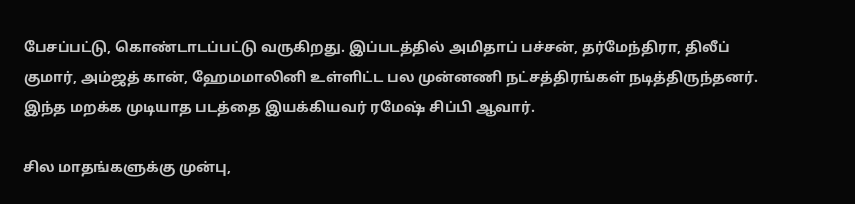பேசப்பட்டு, கொண்டாடப்பட்டு வருகிறது. இப்படத்தில் அமிதாப் பச்சன், தர்மேந்திரா, திலீப் குமார், அம்ஜத் கான், ஹேமமாலினி உள்ளிட்ட பல முன்னணி நட்சத்திரங்கள் நடித்திருந்தனர். இந்த மறக்க முடியாத படத்தை இயக்கியவர் ரமேஷ் சிப்பி ஆவார்.

சில மாதங்களுக்கு முன்பு,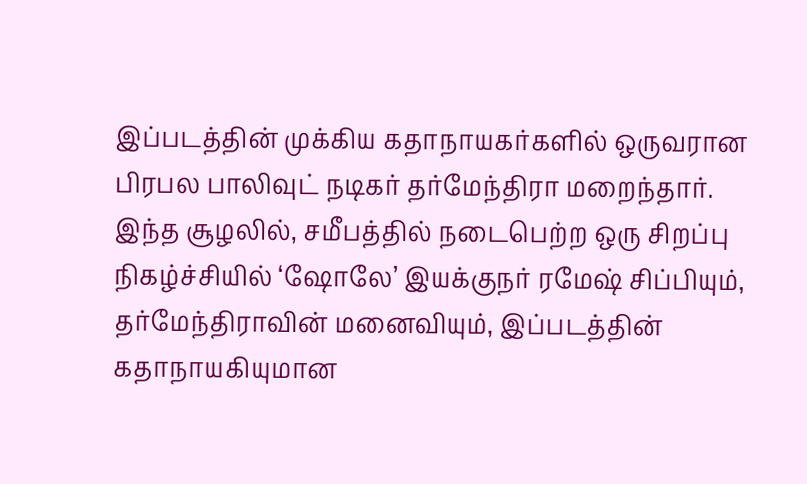இப்படத்தின் முக்கிய கதாநாயகர்களில் ஒருவரான பிரபல பாலிவுட் நடிகர் தர்மேந்திரா மறைந்தார். இந்த சூழலில், சமீபத்தில் நடைபெற்ற ஒரு சிறப்பு நிகழ்ச்சியில் ‘ஷோலே’ இயக்குநர் ரமேஷ் சிப்பியும், தர்மேந்திராவின் மனைவியும், இப்படத்தின் கதாநாயகியுமான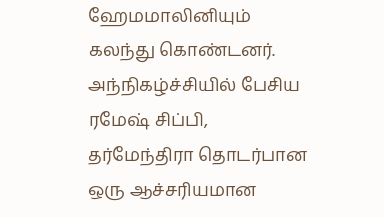ஹேமமாலினியும் கலந்து கொண்டனர். அந்நிகழ்ச்சியில் பேசிய ரமேஷ் சிப்பி, தர்மேந்திரா தொடர்பான ஒரு ஆச்சரியமான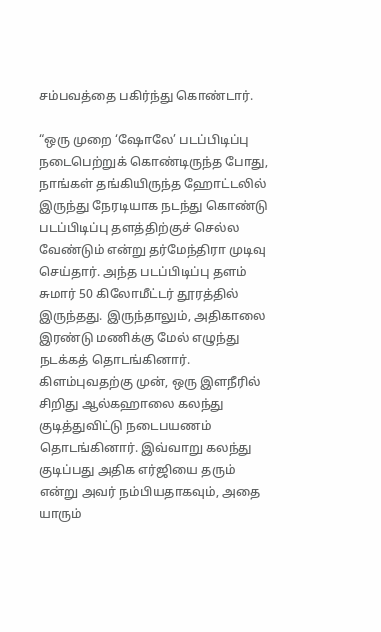சம்பவத்தை பகிர்ந்து கொண்டார்.

“ஒரு முறை ‘ஷோலே’ படப்பிடிப்பு நடைபெற்றுக் கொண்டிருந்த போது, நாங்கள் தங்கியிருந்த ஹோட்டலில் இருந்து நேரடியாக நடந்து கொண்டு படப்பிடிப்பு தளத்திற்குச் செல்ல வேண்டும் என்று தர்மேந்திரா முடிவு செய்தார். அந்த படப்பிடிப்பு தளம் சுமார் 50 கிலோமீட்டர் தூரத்தில் இருந்தது. இருந்தாலும், அதிகாலை இரண்டு மணிக்கு மேல் எழுந்து நடக்கத் தொடங்கினார். கிளம்புவதற்கு முன், ஒரு இளநீரில் சிறிது ஆல்கஹாலை கலந்து குடித்துவிட்டு நடைபயணம் தொடங்கினார். இவ்வாறு கலந்து குடிப்பது அதிக எர்ஜியை தரும் என்று அவர் நம்பியதாகவும், அதை யாரும்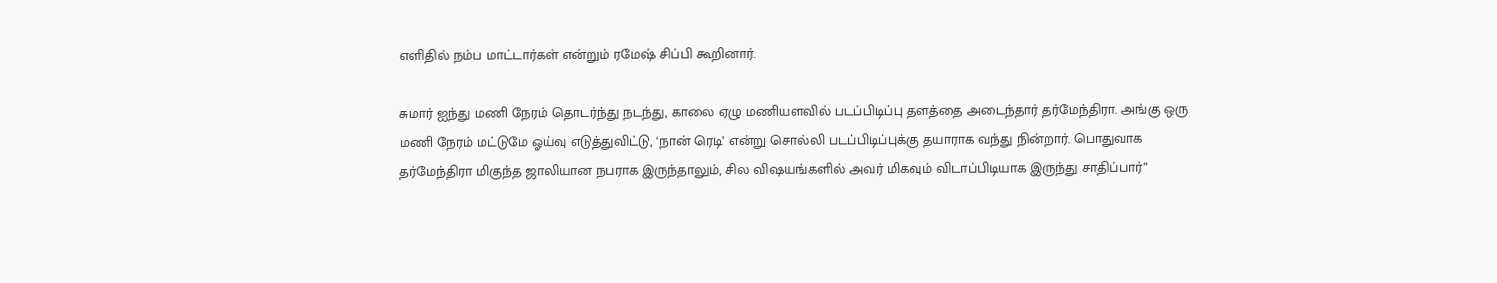எளிதில் நம்ப மாட்டார்கள் என்றும் ரமேஷ் சிப்பி கூறினார்.

சுமார் ஐந்து மணி நேரம் தொடர்ந்து நடந்து, காலை ஏழு மணியளவில் படப்பிடிப்பு தளத்தை அடைந்தார் தர்மேந்திரா. அங்கு ஒரு மணி நேரம் மட்டுமே ஓய்வு எடுத்துவிட்டு, ‘நான் ரெடி’ என்று சொல்லி படப்பிடிப்புக்கு தயாராக வந்து நின்றார். பொதுவாக தர்மேந்திரா மிகுந்த ஜாலியான நபராக இருந்தாலும், சில விஷயங்களில் அவர் மிகவும் விடாப்பிடியாக இருந்து சாதிப்பார்”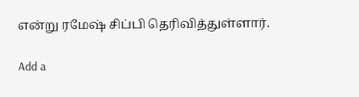என்று ரமேஷ் சிப்பி தெரிவித்துள்ளார்.

Add a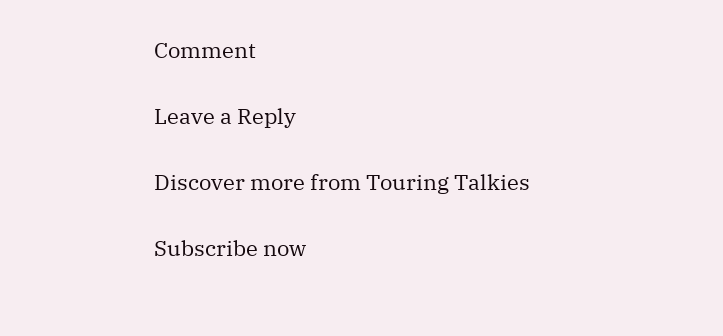Comment

Leave a Reply

Discover more from Touring Talkies

Subscribe now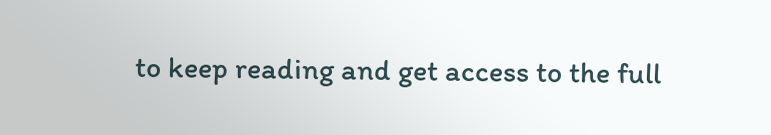to keep reading and get access to the full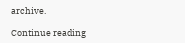archive.

Continue reading